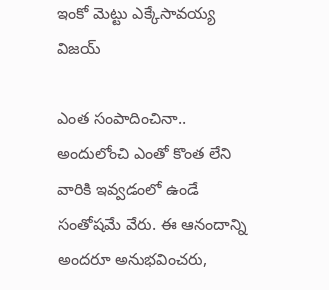ఇంకో మెట్టు ఎక్కేసావయ్య విజయ్

ఎంత సంపాదించినా.. అందులోంచి ఎంతో కొంత లేని వారికి ఇవ్వడంలో ఉండే సంతోషమే వేరు. ఈ ఆనందాన్ని అందరూ అనుభవించరు,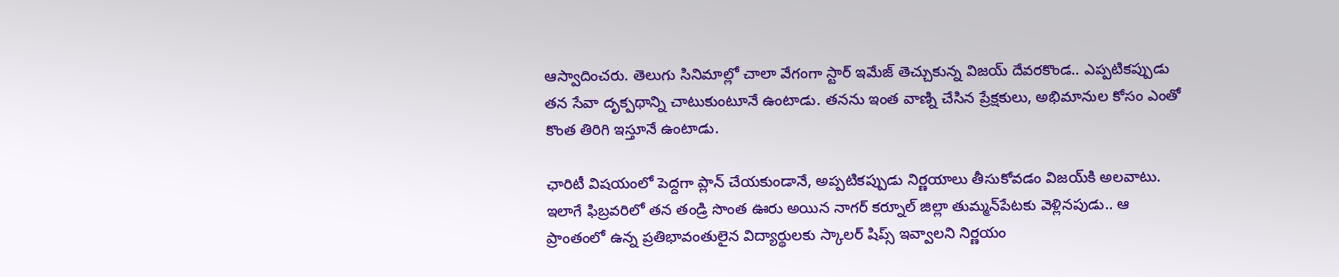ఆస్వాదించరు. తెలుగు సినిమాల్లో చాలా వేగంగా స్టార్ ఇమేజ్ తెచ్చుకున్న విజయ్ దేవరకొండ.. ఎప్పటికప్పుడు తన సేవా దృక్పథాన్ని చాటుకుంటూనే ఉంటాడు. తనను ఇంత వాణ్ని చేసిన ప్రేక్షకులు, అభిమానుల కోసం ఎంతో కొంత తిరిగి ఇస్తూనే ఉంటాడు.

ఛారిటీ విషయంలో పెద్దగా ప్లాన్ చేయకుండానే, అప్పటికప్పుడు నిర్ణయాలు తీసుకోవడం విజయ్‌కి అలవాటు.
ఇలాగే ఫిబ్రవరిలో తన తండ్రి సొంత ఊరు అయిన నాగర్ కర్నూల్ జిల్లా తుమ్మన్‌పేటకు వెళ్లినపుడు.. ఆ ప్రాంతంలో ఉన్న ప్రతిభావంతులైన విద్యార్థులకు స్కాలర్ షిప్స్ ఇవ్వాలని నిర్ణయం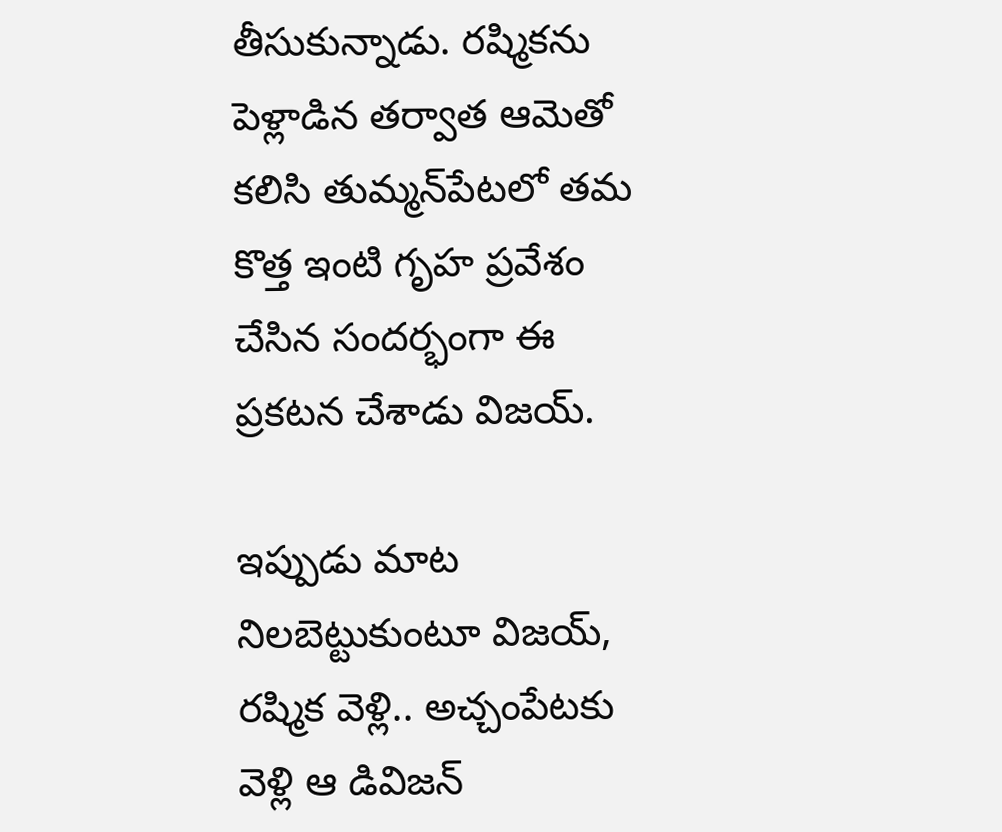తీసుకున్నాడు. రష్మికను పెళ్లాడిన తర్వాత ఆమెతో కలిసి తుమ్మన్‌పేటలో తమ కొత్త ఇంటి గృహ ప్రవేశం చేసిన సందర్భంగా ఈ ప్రకటన చేశాడు విజయ్.

ఇప్పుడు మాట నిలబెట్టుకుంటూ విజయ్, రష్మిక వెళ్లి.. అచ్చంపేటకు వెళ్లి ఆ డివిజన్‌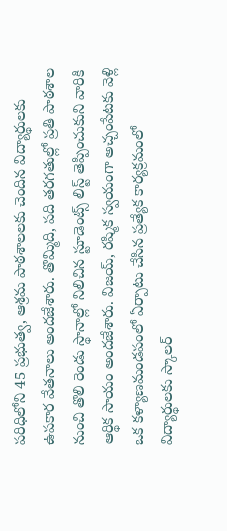పరిధిలోని 45 ప్రభుత్వ, ఆశ్రమ పాఠశాలలకు చెందిన విద్యార్థులకు ఉపకార వేతనాలు అందజేశారు. తొమ్మిది, పది తరగతుల్లో ప్రతి పాఠశాల నుంచి తొలి రెండు స్థానాల్లో నిలిచిన స్టూడెంట్స్ లిస్ట్ తెప్పించుకుని వారికి ఆర్థిక సాయం అందజేశారు. విజయ్, రష్మిక స్వయంగా అచ్చంపేటకు వెళ్లి ఒక కళ్యాణమండపంలో ఏర్పాటు చేసిన ప్రత్యేక కార్యక్రమంలో విద్యార్థులకు స్కాలర్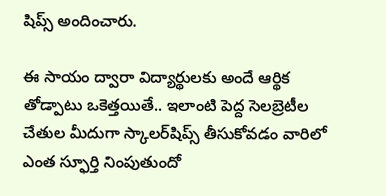షిప్స్ అందించారు.

ఈ సాయం ద్వారా విద్యార్థులకు అందే ఆర్థిక తోడ్పాటు ఒకెత్తయితే.. ఇలాంటి పెద్ద సెలబ్రెటీల చేతుల మీదుగా స్కాలర్‌షిప్స్ తీసుకోవడం వారిలో ఎంత స్ఫూర్తి నింపుతుందో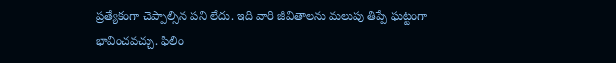ప్రత్యేకంగా చెప్పాల్సిన పని లేదు. ఇది వారి జీవితాలను మలుపు తిప్పే ఘట్టంగా భావించవచ్చు. ఫిలిం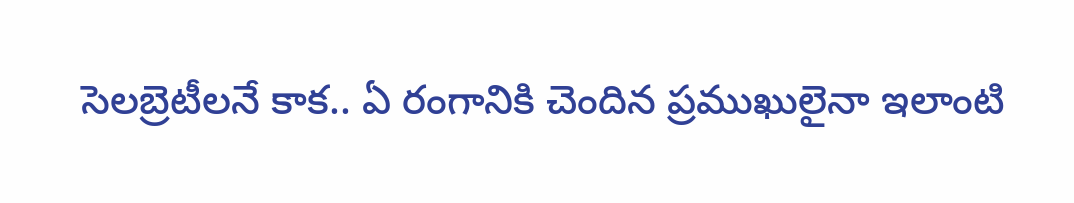సెలబ్రెటీలనే కాక.. ఏ రంగానికి చెందిన ప్రముఖులైనా ఇలాంటి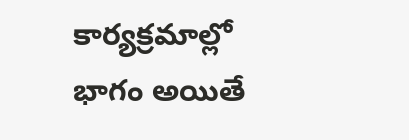కార్యక్రమాల్లో భాగం అయితే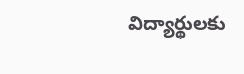విద్యార్థులకు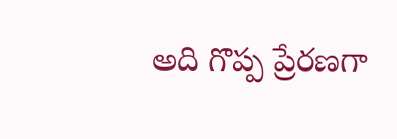అది గొప్ప ప్రేరణగా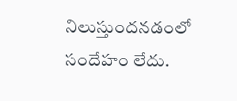నిలుస్తుందనడంలో సందేహం లేదు.